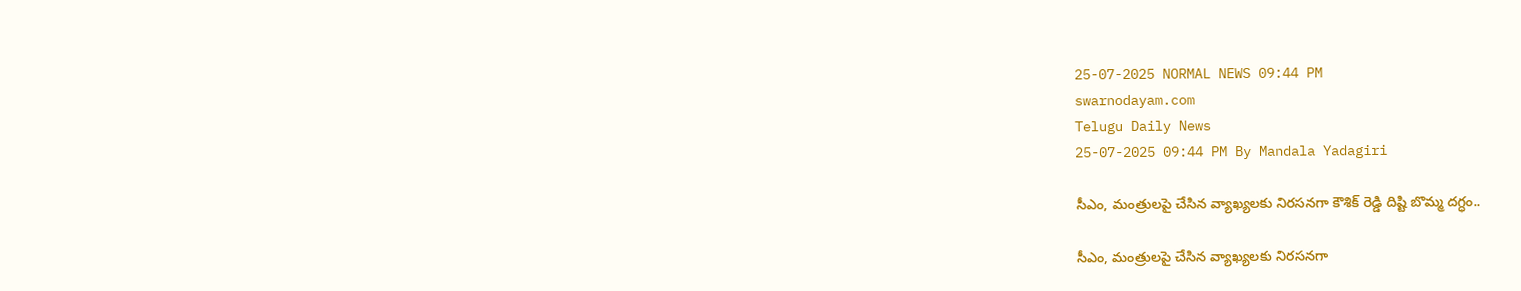25-07-2025 NORMAL NEWS 09:44 PM
swarnodayam.com
Telugu Daily News
25-07-2025 09:44 PM By Mandala Yadagiri

సీఎం, మంత్రులపై చేసిన వ్యాఖ్యలకు నిరసనగా కౌశిక్ రెడ్డి దిష్టి బొమ్మ దగ్ధం..

సీఎం, మంత్రులపై చేసిన వ్యాఖ్యలకు నిరసనగా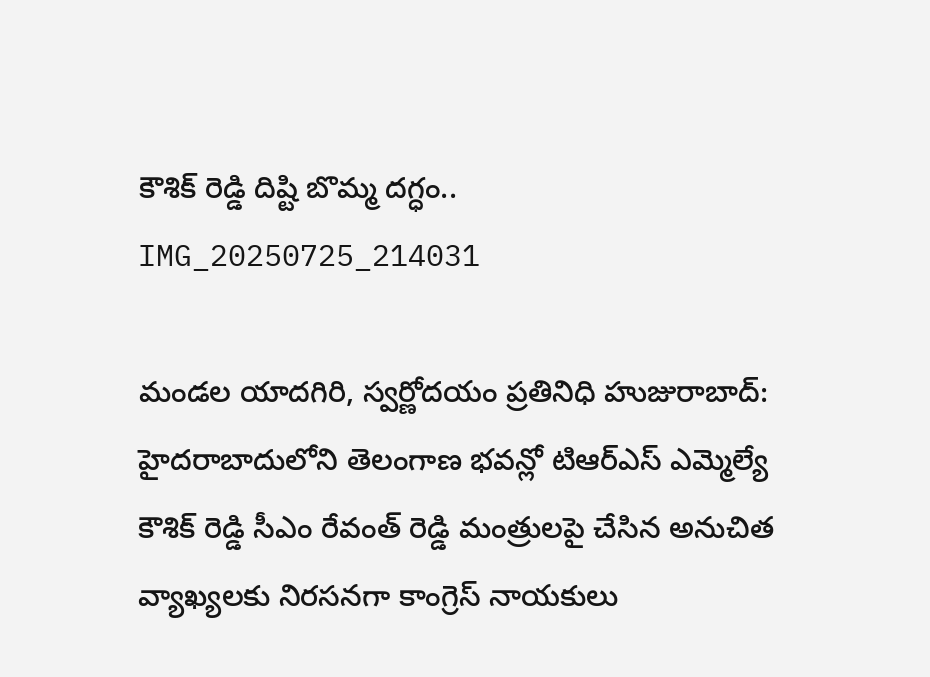కౌశిక్ రెడ్డి దిష్టి బొమ్మ దగ్ధం..
IMG_20250725_214031

మండల యాదగిరి, స్వర్ణోదయం ప్రతినిధి హుజురాబాద్: హైదరాబాదులోని తెలంగాణ భవన్లో టిఆర్ఎస్ ఎమ్మెల్యే కౌశిక్ రెడ్డి సీఎం రేవంత్ రెడ్డి మంత్రులపై చేసిన అనుచిత వ్యాఖ్యలకు నిరసనగా కాంగ్రెస్ నాయకులు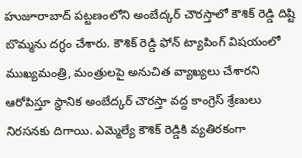హుజూరాబాద్ పట్టణంలోని అంబేద్కర్ చౌరస్తాలో కౌశిక్ రెడ్డి దిష్టి బొమ్మను దగ్ధం చేశారు. కౌశిక్ రెడ్డి ఫోన్ ట్యాపింగ్ విషయంలో ముఖ్యమంత్రి, మంత్రులపై అనుచిత వ్యాఖ్యలు చేశారని ఆరోపిస్తూ స్థానిక అంబేద్కర్ చౌరస్తా వద్ద కాంగ్రెస్ శ్రేణులు నిరసనకు దిగాయి. ఎమ్మెల్యే కౌశిక్ రెడ్డికి వ్యతిరకంగా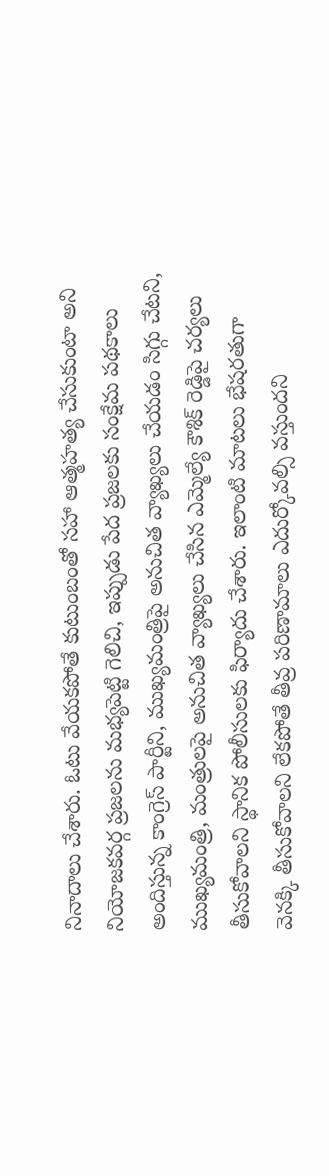నినాదాలు చేశారు. ఓటు వేయకపోతే కుటుంబంతో సహా ఆత్మహత్య చేసుకుంటా అని నియోజకవర్గ ప్రజలను మభ్యపెట్టి గెలిచి, ఇప్పుడు పేద ప్రజలకు సంక్షేమ పథకాలు అందిస్తున్న కాంగ్రెస్ పార్టీని, ముఖ్యమంత్రిపై అనుచిత వ్యాఖ్యలు చేయడం సిగ్గు చేటని, ముఖ్యమంత్రి, మంత్రులపై అనుచిత వ్యాఖ్యలు చేసిన ఎమ్మెల్యే కౌశిక్ రెడ్డిపై చర్యలు తీసుకోవాలని స్థానిక పోలీసులకు ఫిర్యాదు చేశారు. ఇలాంటి మాటలు భేషరతుగా వెనక్కి తీసుకోవాలని లేకపోతే తీవ్ర పరిణామాలు ఎదుర్కోవల్సి వస్తుందని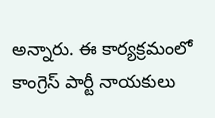అన్నారు. ఈ కార్యక్రమంలో కాంగ్రెస్ పార్టీ నాయకులు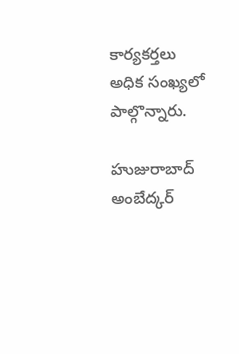కార్యకర్తలు అధిక సంఖ్యలో పాల్గొన్నారు.

హుజురాబాద్ అంబేద్కర్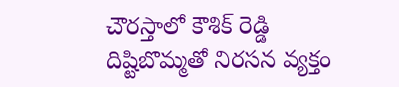చౌరస్తాలో కౌశిక్ రెడ్డి దిష్టిబొమ్మతో నిరసన వ్యక్తం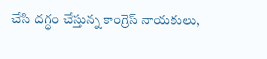చేసి దగ్ధం చేస్తున్న కాంగ్రెస్ నాయకులు,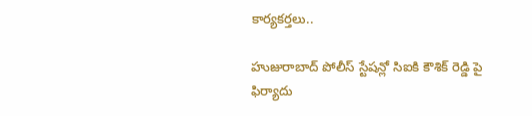కార్యకర్తలు..

హుజురాబాద్ పోలీస్ స్టేషన్లో సిఐకి కౌశిక్ రెడ్డి పై ఫిర్యాదు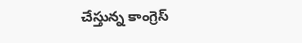చేస్తున్న కాంగ్రెస్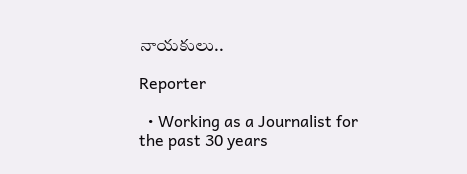నాయకులు..

Reporter

  • Working as a Journalist for the past 30 years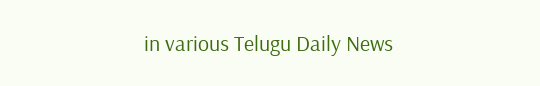in various Telugu Daily News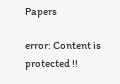Papers

error: Content is protected !!